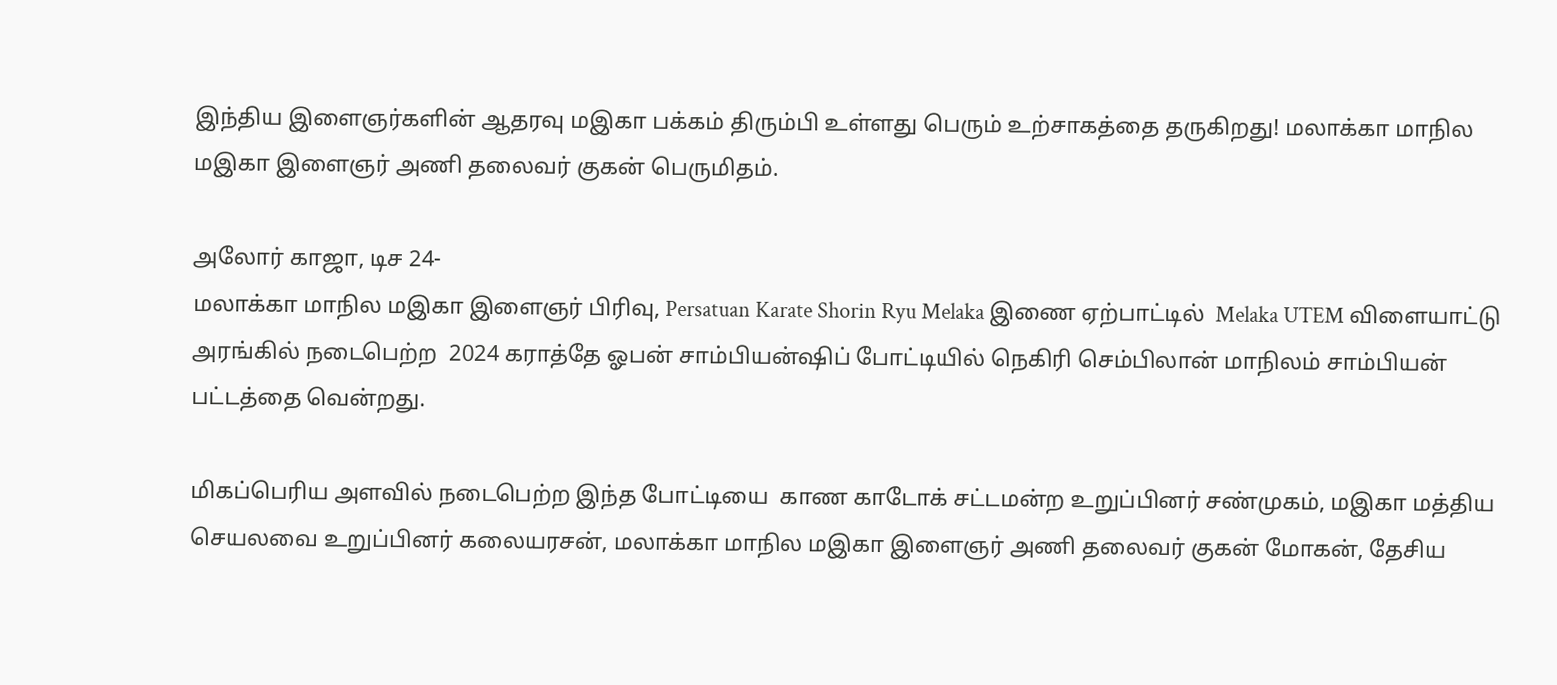இந்திய இளைஞர்களின் ஆதரவு மஇகா பக்கம் திரும்பி உள்ளது பெரும் உற்சாகத்தை தருகிறது! மலாக்கா மாநில மஇகா இளைஞர் அணி தலைவர் குகன் பெருமிதம்.

அலோர் காஜா, டிச 24-
மலாக்கா மாநில மஇகா இளைஞர் பிரிவு, Persatuan Karate Shorin Ryu Melaka இணை ஏற்பாட்டில்  Melaka UTEM விளையாட்டு அரங்கில் நடைபெற்ற  2024 கராத்தே ஓபன் சாம்பியன்ஷிப் போட்டியில் நெகிரி செம்பிலான் மாநிலம் சாம்பியன் பட்டத்தை வென்றது.

மிகப்பெரிய அளவில் நடைபெற்ற இந்த போட்டியை  காண காடோக் சட்டமன்ற உறுப்பினர் சண்முகம், மஇகா மத்திய செயலவை உறுப்பினர் கலையரசன், மலாக்கா மாநில மஇகா இளைஞர் அணி தலைவர் குகன் மோகன், தேசிய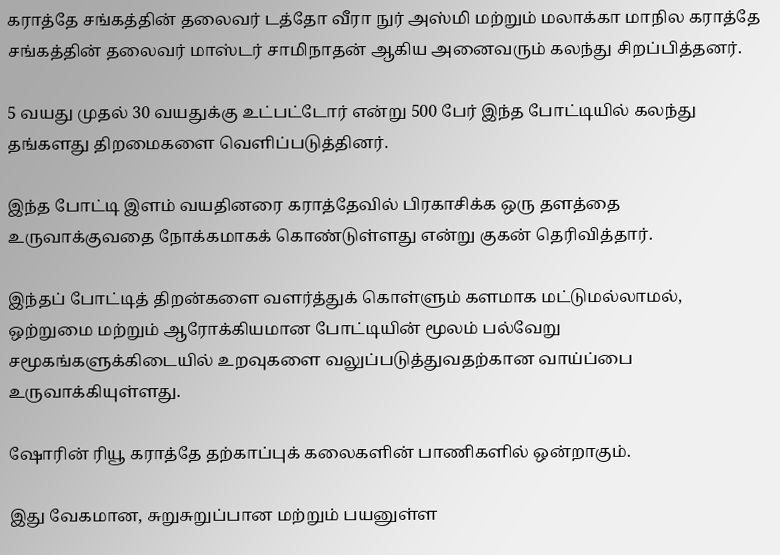கராத்தே சங்கத்தின் தலைவர் டத்தோ வீரா நுர் அஸ்மி மற்றும் மலாக்கா மாநில கராத்தே சங்கத்தின் தலைவர் மாஸ்டர் சாமிநாதன் ஆகிய அனைவரும் கலந்து சிறப்பித்தனர்.

5 வயது முதல் 30 வயதுக்கு உட்பட்டோர் என்று 500 பேர் இந்த போட்டியில் கலந்து தங்களது திறமைகளை வெளிப்படுத்தினர்.

இந்த போட்டி இளம் வயதினரை கராத்தேவில் பிரகாசிக்க ஒரு தளத்தை உருவாக்குவதை நோக்கமாகக் கொண்டுள்ளது என்று குகன் தெரிவித்தார்.

இந்தப் போட்டித் திறன்களை வளர்த்துக் கொள்ளும் களமாக மட்டுமல்லாமல், ஒற்றுமை மற்றும் ஆரோக்கியமான போட்டியின் மூலம் பல்வேறு சமூகங்களுக்கிடையில் உறவுகளை வலுப்படுத்துவதற்கான வாய்ப்பை உருவாக்கியுள்ளது.

ஷோரின் ரியூ கராத்தே தற்காப்புக் கலைகளின் பாணிகளில் ஒன்றாகும்.

இது வேகமான, சுறுசுறுப்பான மற்றும் பயனுள்ள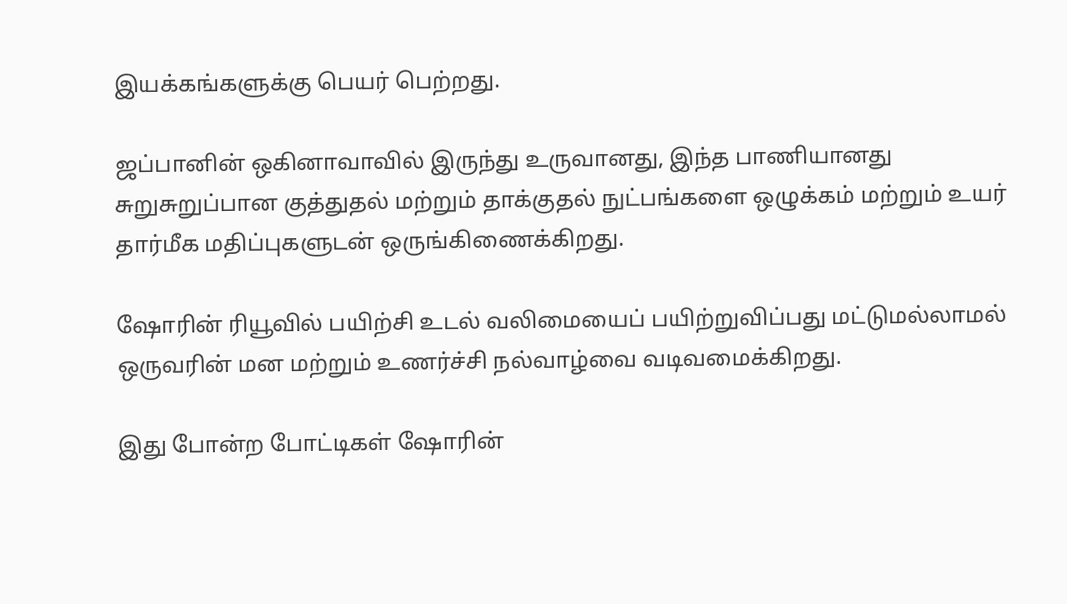இயக்கங்களுக்கு பெயர் பெற்றது.

ஜப்பானின் ஒகினாவாவில் இருந்து உருவானது, இந்த பாணியானது சுறுசுறுப்பான குத்துதல் மற்றும் தாக்குதல் நுட்பங்களை ஒழுக்கம் மற்றும் உயர் தார்மீக மதிப்புகளுடன் ஒருங்கிணைக்கிறது.

ஷோரின் ரியூவில் பயிற்சி உடல் வலிமையைப் பயிற்றுவிப்பது மட்டுமல்லாமல் ஒருவரின் மன மற்றும் உணர்ச்சி நல்வாழ்வை வடிவமைக்கிறது.

இது போன்ற போட்டிகள் ஷோரின்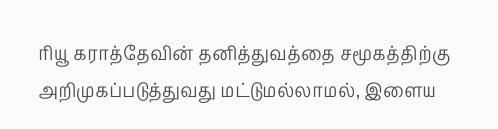ரியூ கராத்தேவின் தனித்துவத்தை சமூகத்திற்கு அறிமுகப்படுத்துவது மட்டுமல்லாமல், இளைய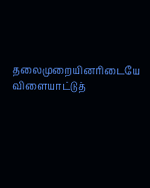தலைமுறையினரிடையே விளையாட்டுத்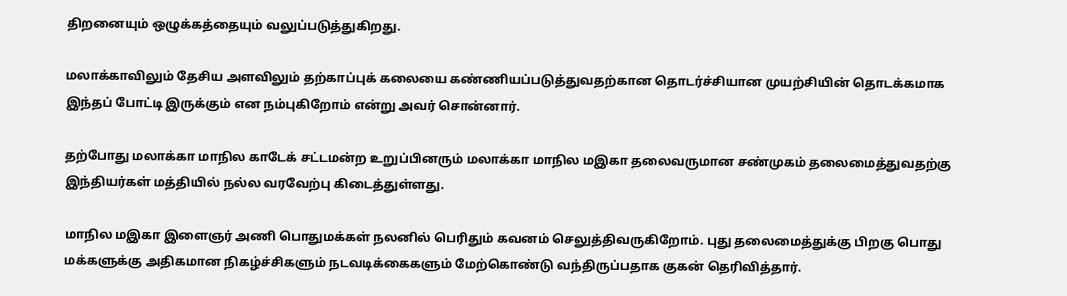திறனையும் ஒழுக்கத்தையும் வலுப்படுத்துகிறது.

மலாக்காவிலும் தேசிய அளவிலும் தற்காப்புக் கலையை கண்ணியப்படுத்துவதற்கான தொடர்ச்சியான முயற்சியின் தொடக்கமாக இந்தப் போட்டி இருக்கும் என நம்புகிறோம் என்று அவர் சொன்னார்.

தற்போது மலாக்கா மாநில காடேக் சட்டமன்ற உறுப்பினரும் மலாக்கா மாநில மஇகா தலைவருமான சண்முகம் தலைமைத்துவதற்கு இந்தியர்கள் மத்தியில் நல்ல வரவேற்பு கிடைத்துள்ளது.

மாநில மஇகா இளைஞர் அணி பொதுமக்கள் நலனில் பெரிதும் கவனம் செலுத்திவருகிறோம். புது தலைமைத்துக்கு பிறகு பொது மக்களுக்கு அதிகமான நிகழ்ச்சிகளும் நடவடிக்கைகளும் மேற்கொண்டு வந்திருப்பதாக குகன் தெரிவித்தார்.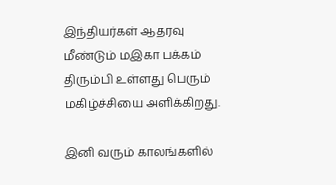இந்தியர்கள் ஆதரவு மீண்டும் மஇகா பக்கம் திரும்பி உள்ளது பெரும் மகிழ்ச்சியை அளிக்கிறது.

இனி வரும் காலங்களில்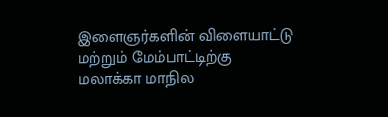இளைஞர்களின் விளையாட்டு மற்றும் மேம்பாட்டிற்கு மலாக்கா மாநில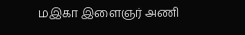மஇகா இளைஞர் அணி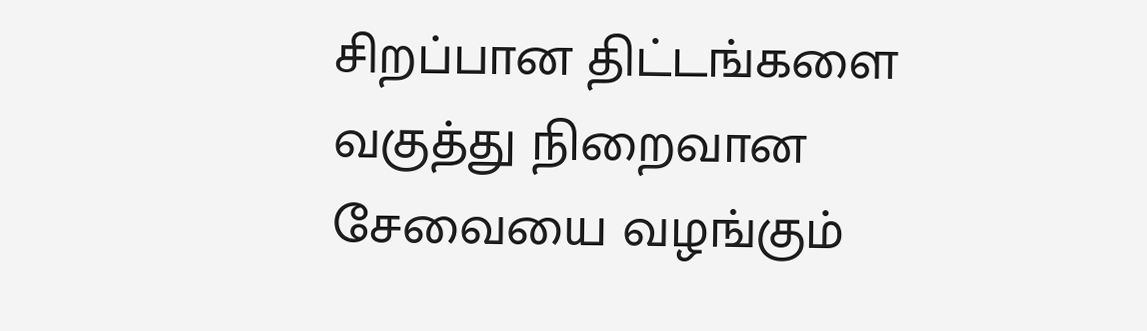சிறப்பான திட்டங்களை வகுத்து நிறைவான சேவையை வழங்கும்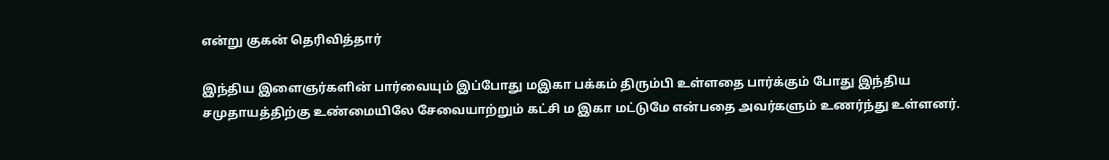என்று குகன் தெரிவித்தார்

இந்திய இளைஞர்களின் பார்வையும் இப்போது மஇகா பக்கம் திரும்பி உள்ளதை பார்க்கும் போது இந்திய சமுதாயத்திற்கு உண்மையிலே சேவையாற்றும் கட்சி ம இகா மட்டுமே என்பதை அவர்களும் உணர்ந்து உள்ளனர்.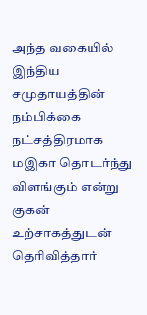அந்த வகையில் இந்திய சமுதாயத்தின் நம்பிக்கை நட்சத்திரமாக மஇகா தொடர்ந்து விளங்கும் என்று குகன் உற்சாகத்துடன் தெரிவித்தார்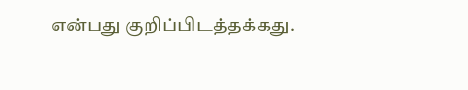என்பது குறிப்பிடத்தக்கது.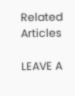Related Articles

LEAVE A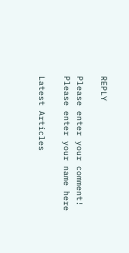REPLY

Please enter your comment!
Please enter your name here

Latest Articles